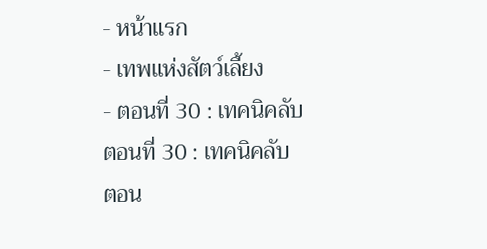- หน้าแรก
- เทพแห่งสัตว์เลี้ยง
- ตอนที่ 30 : เทคนิคลับ
ตอนที่ 30 : เทคนิคลับ
ตอน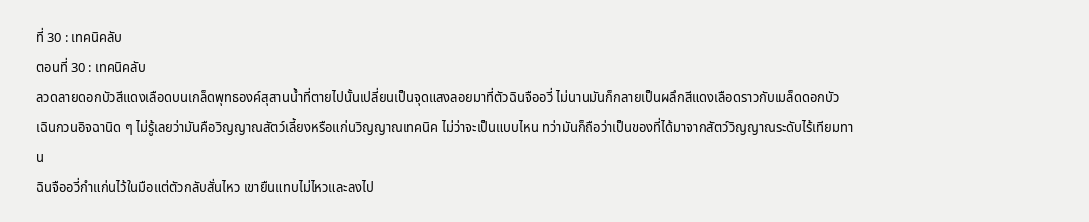ที่ 30 : เทคนิคลับ
ตอนที่ 30 : เทคนิคลับ
ลวดลายดอกบัวสีแดงเลือดบนเกล็ดพุทธองค์สุสานน้ำที่ตายไปนั้นเปลี่ยนเป็นจุดแสงลอยมาที่ตัวฉินจืออวี่ ไม่นานมันก็กลายเป็นผลึกสีแดงเลือดราวกับเมล็ดดอกบัว
เฉินกวนอิจฉานิด ๆ ไม่รู้เลยว่ามันคือวิญญาณสัตว์เลี้ยงหรือแก่นวิญญาณเทคนิค ไม่ว่าจะเป็นแบบไหน ทว่ามันก็ถือว่าเป็นของที่ได้มาจากสัตว์วิญญาณระดับไร้เทียมทาน
ฉินจืออวี่กำแก่นไว้ในมือแต่ตัวกลับสั่นไหว เขายืนแทบไม่ไหวและลงไป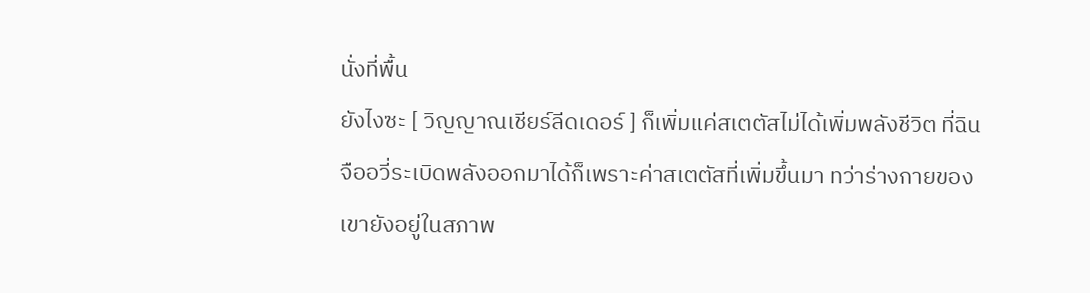นั่งที่พื้น
ยังไงซะ [ วิญญาณเชียร์ลีดเดอร์ ] ก็เพิ่มแค่สเตตัสไม่ได้เพิ่มพลังชีวิต ที่ฉินจืออวี่ระเบิดพลังออกมาได้ก็เพราะค่าสเตตัสที่เพิ่มขึ้นมา ทว่าร่างกายของเขายังอยู่ในสภาพ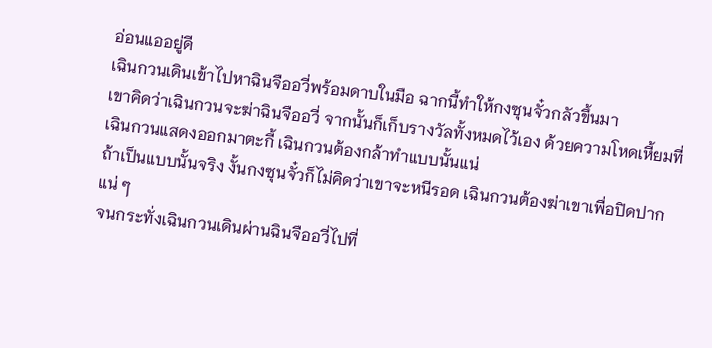อ่อนแออยู่ดี
เฉินกวนเดินเข้าไปหาฉินจืออวี่พร้อมดาบในมือ ฉากนี้ทำให้กงซุนจั๋วกลัวขึ้นมา
เขาคิดว่าเฉินกวนจะฆ่าฉินจืออวี่ จากนั้นก็เก็บรางวัลทั้งหมดไว้เอง ด้วยความโหดเหี้ยมที่เฉินกวนแสดงออกมาตะกี้ เฉินกวนต้องกล้าทำแบบนั้นแน่
ถ้าเป็นแบบนั้นจริง งั้นกงซุนจั๋วก็ไม่คิดว่าเขาจะหนีรอด เฉินกวนต้องฆ่าเขาเพื่อปิดปากแน่ ๆ
จนกระทั่งเฉินกวนเดินผ่านฉินจืออวี่ไปที่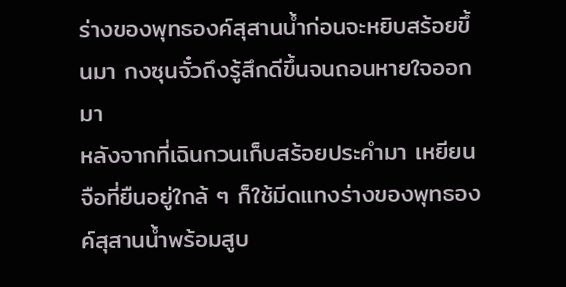ร่างของพุทธองค์สุสานน้ำก่อนจะหยิบสร้อยขึ้นมา กงซุนจั๋วถึงรู้สึกดีขึ้นจนถอนหายใจออกมา
หลังจากที่เฉินกวนเก็บสร้อยประคำมา เหยียนจือที่ยืนอยู่ใกล้ ๆ ก็ใช้มีดแทงร่างของพุทธองค์สุสานน้ำพร้อมสูบ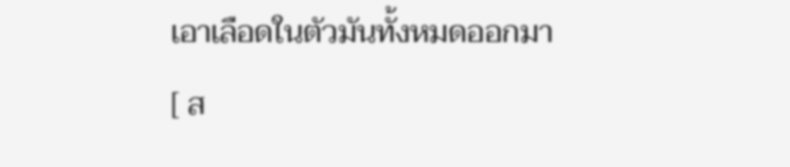เอาเลือดในตัวมันทั้งหมดออกมา
[ ส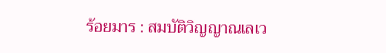ร้อยมาร : สมบัติวิญญาณเลเว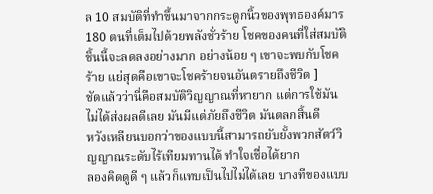ล 10 สมบัติที่ทำขึ้นมาจากกระดูกนิ้วของพุทธองค์มาร 180 ตนที่เต็มไปด้วยพลังชั่วร้าย โชคของคนที่ใส่สมบัติชิ้นนี้จะลดลงอย่างมาก อย่างน้อย ๆ เขาจะพบกับโชคร้าย แย่สุดคือเขาจะโชคร้ายจนอันตรายถึงชีวิต ]
ชัดแล้วว่านี่คือสมบัติวิญญาณที่หายาก แต่การใช้มันไม่ได้ส่งผลดีเลย มันมีแต่ภัยถึงชีวิต มันตลกสิ้นดี
หวังเหลียนบอกว่าของแบบนี้สามารถยับยั้งพวกสัตว์วิญญาณระดับไร้เทียมทานได้ ทำใจเชื่อได้ยาก
ลองคิดดูดี ๆ แล้วก็แทบเป็นไปไม่ได้เลย บางทีของแบบ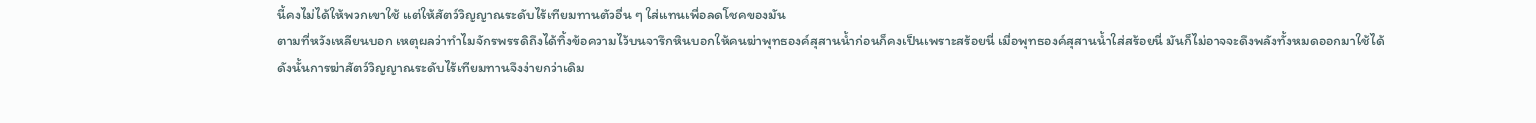นี้คงไม่ได้ให้พวกเขาใช้ แต่ให้สัตว์วิญญาณระดับไร้เทียมทานตัวอื่น ๆ ใส่แทนเพื่อลดโชคของมัน
ตามที่หวังเหลียนบอก เหตุผลว่าทำไมจักรพรรดิถึงได้ทิ้งข้อความไว้บนจารึกหินบอกให้คนฆ่าพุทธองค์สุสานน้ำก่อนก็คงเป็นเพราะสร้อยนี่ เมื่อพุทธองค์สุสานน้ำใส่สร้อยนี่ มันก็ไม่อาจจะดึงพลังทั้งหมดออกมาใช้ได้
ดังนั้นการฆ่าสัตว์วิญญาณระดับไร้เทียมทานจึงง่ายกว่าเดิม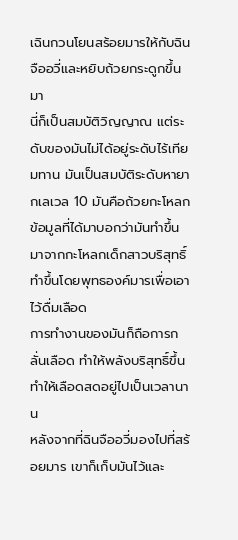เฉินกวนโยนสร้อยมารให้กับฉินจืออวี่และหยิบถ้วยกระดูกขึ้นมา
นี่ก็เป็นสมบัติวิญญาณ แต่ระดับของมันไม่ได้อยู่ระดับไร้เทียมทาน มันเป็นสมบัติระดับหายากเลเวล 10 มันคือถ้วยกะโหลก ข้อมูลที่ได้มาบอกว่ามันทำขึ้นมาจากกะโหลกเด็กสาวบริสุทธิ์ ทำขึ้นโดยพุทธองค์มารเพื่อเอาไว้ดื่มเลือด
การทำงานของมันก็ถือการกลั่นเลือด ทำให้พลังบริสุทธิ์ขึ้น ทำให้เลือดสดอยู่ไปเป็นเวลานาน
หลังจากที่ฉินจืออวี่มองไปที่สร้อยมาร เขาก็เก็บมันไว้และ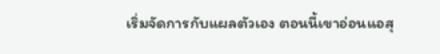เริ่มจัดการกับแผลตัวเอง ตอนนี้เขาอ่อนแอสุ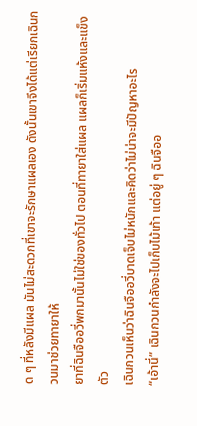ด ๆ ที่หลังมีแผล มันไม่สะดวกที่เขาจะรักษาแผลเอง ดังนั้นเขาจึงได้แต่เรียกเฉินกวนมาช่วยทายาให้
ยาที่ฉินจืออวี่พกมานั้นไม่ใช่ของทั่วไป ตอนที่ทายาใส่แผล แผลก็เริ่มแห้งและแข็งตัว
เฉินกวนเห็นว่าฉินจืออวี่บาดเจ็บไม่หนักและคิดว่าไม่น่าจะมีปัญหาอะไร
“เอ้านี่” เฉินกวนกำลังจะไปเก็บไม้เท้า แต่อยู่ ๆ ฉินจืออ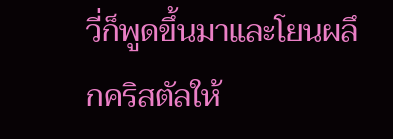วี่ก็พูดขึ้นมาและโยนผลึกคริสตัลให้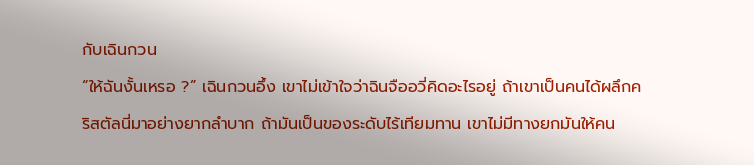กับเฉินกวน
“ให้ฉันงั้นเหรอ ?” เฉินกวนอึ้ง เขาไม่เข้าใจว่าฉินจืออวี่คิดอะไรอยู่ ถ้าเขาเป็นคนได้ผลึกคริสตัลนี่มาอย่างยากลำบาก ถ้ามันเป็นของระดับไร้เทียมทาน เขาไม่มีทางยกมันให้คน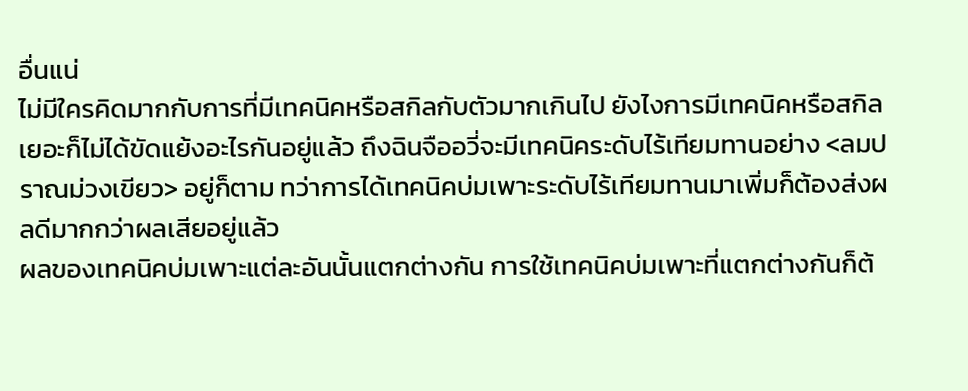อื่นแน่
ไม่มีใครคิดมากกับการที่มีเทคนิคหรือสกิลกับตัวมากเกินไป ยังไงการมีเทคนิคหรือสกิลเยอะก็ไม่ได้ขัดแย้งอะไรกันอยู่แล้ว ถึงฉินจืออวี่จะมีเทคนิคระดับไร้เทียมทานอย่าง <ลมปราณม่วงเขียว> อยู่ก็ตาม ทว่าการได้เทคนิคบ่มเพาะระดับไร้เทียมทานมาเพิ่มก็ต้องส่งผลดีมากกว่าผลเสียอยู่แล้ว
ผลของเทคนิคบ่มเพาะแต่ละอันนั้นแตกต่างกัน การใช้เทคนิคบ่มเพาะที่แตกต่างกันก็ต้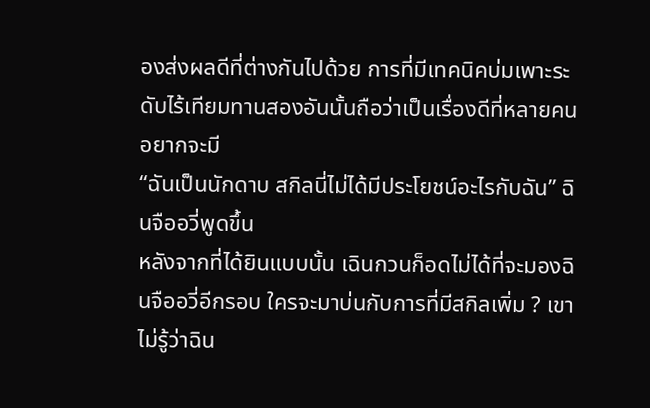องส่งผลดีที่ต่างกันไปด้วย การที่มีเทคนิคบ่มเพาะระดับไร้เทียมทานสองอันนั้นถือว่าเป็นเรื่องดีที่หลายคนอยากจะมี
“ฉันเป็นนักดาบ สกิลนี่ไม่ได้มีประโยชน์อะไรกับฉัน” ฉินจืออวี่พูดขึ้น
หลังจากที่ได้ยินแบบนั้น เฉินกวนก็อดไม่ได้ที่จะมองฉินจืออวี่อีกรอบ ใครจะมาบ่นกับการที่มีสกิลเพิ่ม ? เขาไม่รู้ว่าฉิน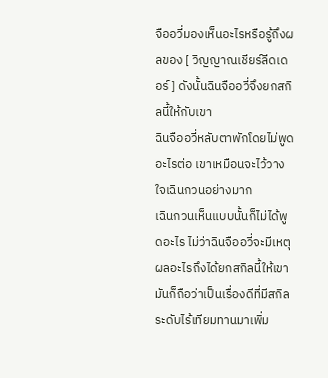จืออวี่มองเห็นอะไรหรือรู้ถึงผลของ [ วิญญาณเชียร์ลีดเดอร์ ] ดังนั้นฉินจืออวี่จึงยกสกิลนี้ให้กับเขา
ฉินจืออวี่หลับตาพักโดยไม่พูดอะไรต่อ เขาเหมือนจะไว้วางใจเฉินกวนอย่างมาก
เฉินกวนเห็นแบบนั้นก็ไม่ได้พูดอะไร ไม่ว่าฉินจืออวี่จะมีเหตุผลอะไรถึงได้ยกสกิลนี้ให้เขา มันก็ถือว่าเป็นเรื่องดีที่มีสกิลระดับไร้เทียมทานมาเพิ่ม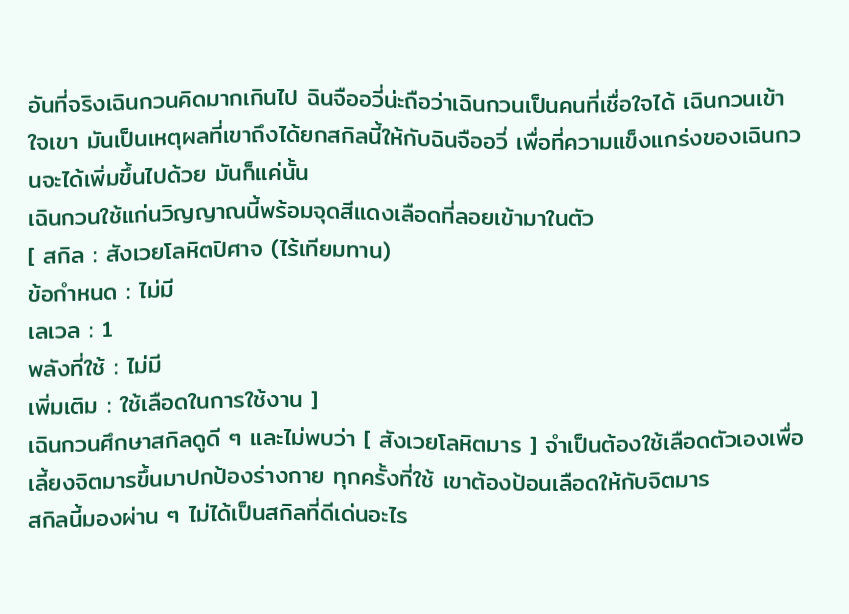อันที่จริงเฉินกวนคิดมากเกินไป ฉินจืออวี่น่ะถือว่าเฉินกวนเป็นคนที่เชื่อใจได้ เฉินกวนเข้าใจเขา มันเป็นเหตุผลที่เขาถึงได้ยกสกิลนี้ให้กับฉินจืออวี่ เพื่อที่ความแข็งแกร่งของเฉินกวนจะได้เพิ่มขึ้นไปด้วย มันก็แค่นั้น
เฉินกวนใช้แก่นวิญญาณนี้พร้อมจุดสีแดงเลือดที่ลอยเข้ามาในตัว
[ สกิล : สังเวยโลหิตปิศาจ (ไร้เทียมทาน)
ข้อกำหนด : ไม่มี
เลเวล : 1
พลังที่ใช้ : ไม่มี
เพิ่มเติม : ใช้เลือดในการใช้งาน ]
เฉินกวนศึกษาสกิลดูดี ๆ และไม่พบว่า [ สังเวยโลหิตมาร ] จำเป็นต้องใช้เลือดตัวเองเพื่อเลี้ยงจิตมารขึ้นมาปกป้องร่างกาย ทุกครั้งที่ใช้ เขาต้องป้อนเลือดให้กับจิตมาร
สกิลนี้มองผ่าน ๆ ไม่ได้เป็นสกิลที่ดีเด่นอะไร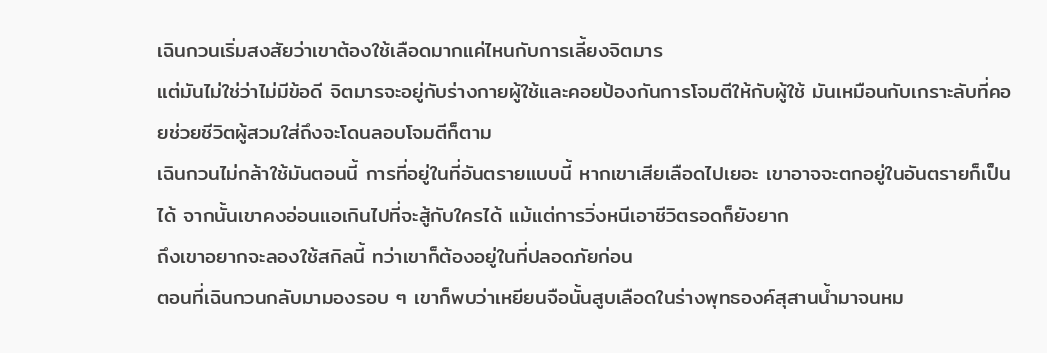เฉินกวนเริ่มสงสัยว่าเขาต้องใช้เลือดมากแค่ไหนกับการเลี้ยงจิตมาร
แต่มันไม่ใช่ว่าไม่มีข้อดี จิตมารจะอยู่กับร่างกายผู้ใช้และคอยป้องกันการโจมตีให้กับผู้ใช้ มันเหมือนกับเกราะลับที่คอยช่วยชีวิตผู้สวมใส่ถึงจะโดนลอบโจมตีก็ตาม
เฉินกวนไม่กล้าใช้มันตอนนี้ การที่อยู่ในที่อันตรายแบบนี้ หากเขาเสียเลือดไปเยอะ เขาอาจจะตกอยู่ในอันตรายก็เป็นได้ จากนั้นเขาคงอ่อนแอเกินไปที่จะสู้กับใครได้ แม้แต่การวิ่งหนีเอาชีวิตรอดก็ยังยาก
ถึงเขาอยากจะลองใช้สกิลนี้ ทว่าเขาก็ต้องอยู่ในที่ปลอดภัยก่อน
ตอนที่เฉินกวนกลับมามองรอบ ๆ เขาก็พบว่าเหยียนจือนั้นสูบเลือดในร่างพุทธองค์สุสานน้ำมาจนหม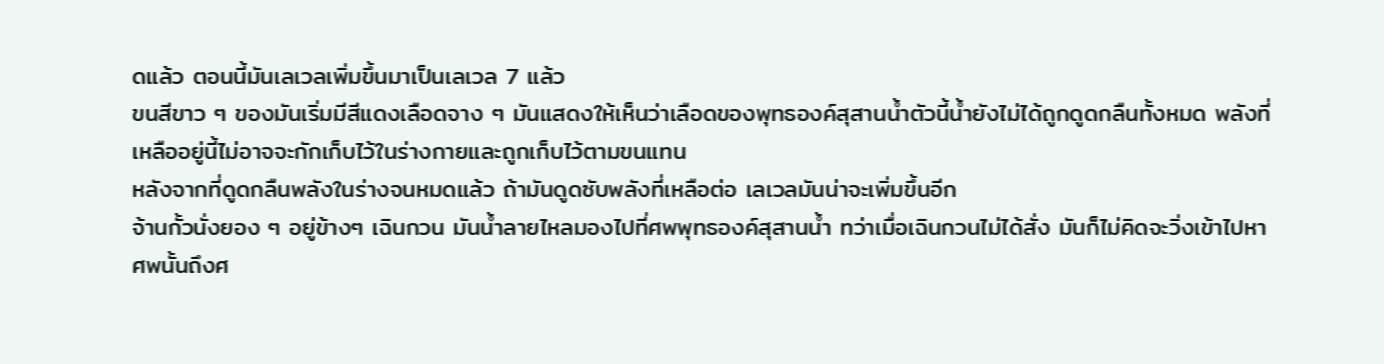ดแล้ว ตอนนี้มันเลเวลเพิ่มขึ้นมาเป็นเลเวล 7 แล้ว
ขนสีขาว ๆ ของมันเริ่มมีสีแดงเลือดจาง ๆ มันแสดงให้เห็นว่าเลือดของพุทธองค์สุสานน้ำตัวนี้น้ำยังไม่ได้ถูกดูดกลืนทั้งหมด พลังที่เหลืออยู่นี้ไม่อาจจะกักเก็บไว้ในร่างกายและถูกเก็บไว้ตามขนแทน
หลังจากที่ดูดกลืนพลังในร่างจนหมดแล้ว ถ้ามันดูดซับพลังที่เหลือต่อ เลเวลมันน่าจะเพิ่มขึ้นอีก
จ้านกั้วนั่งยอง ๆ อยู่ข้างๆ เฉินกวน มันน้ำลายไหลมองไปที่ศพพุทธองค์สุสานน้ำ ทว่าเมื่อเฉินกวนไม่ได้สั่ง มันก็ไม่คิดจะวิ่งเข้าไปหาศพนั้นถึงศ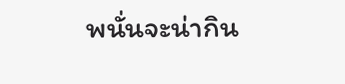พนั่นจะน่ากิน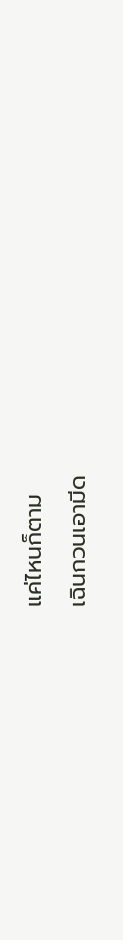แค่ไหนก็ตาม
เฉินกวนเอามีด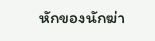หักของนักฆ่า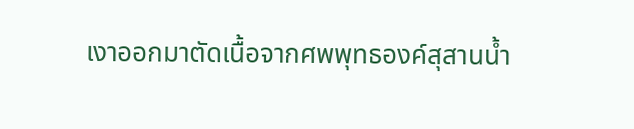เงาออกมาตัดเนื้อจากศพพุทธองค์สุสานน้ำ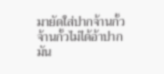มายัดใส่ปากจ้านกั้ว
จ้านกั้วไม่ได้อ้าปาก มัน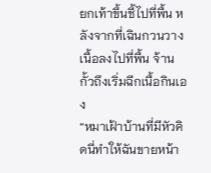ยกเท้าขึ้นชี้ไปที่พื้น หลังจากที่เฉินกวนวางเนื้อลงไปที่พื้น จ้านกั้วถึงเริ่มฉีกเนื้อกินเอง
“หมาเฝ้าบ้านที่มีหัวคิดนี่ทำให้ฉันขายหน้า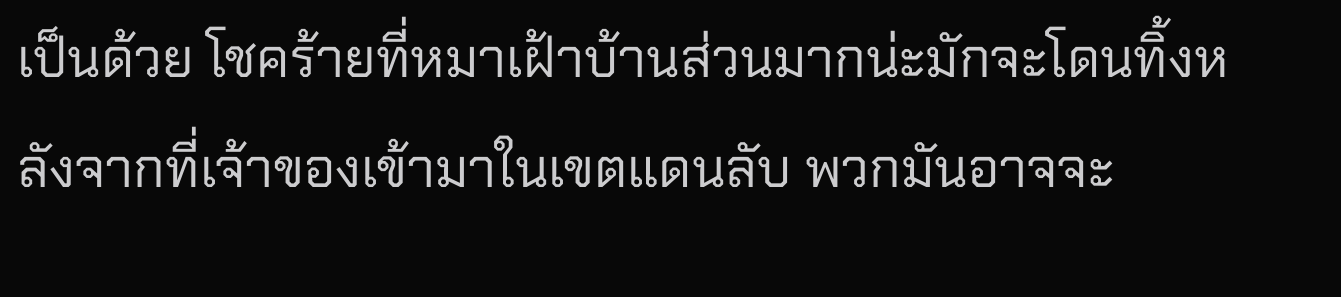เป็นด้วย โชคร้ายที่หมาเฝ้าบ้านส่วนมากน่ะมักจะโดนทิ้งหลังจากที่เจ้าของเข้ามาในเขตแดนลับ พวกมันอาจจะ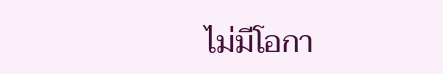ไม่มีโอกา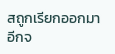สถูกเรียกออกมาอีกจ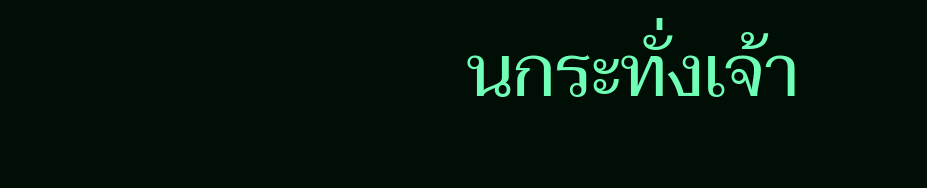นกระทั่งเจ้า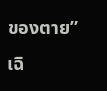ของตาย”
เฉิ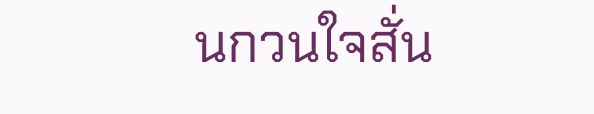นกวนใจสั่น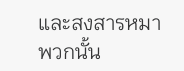และสงสารหมาพวกนั้น